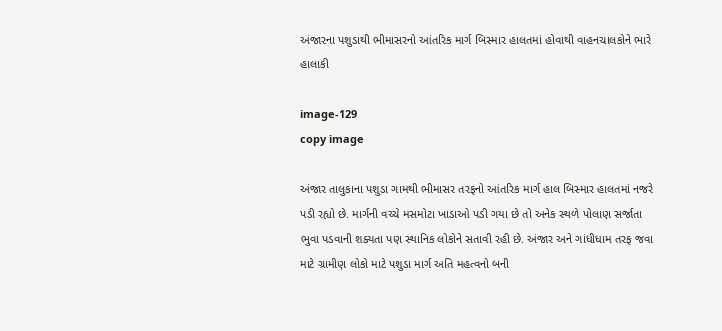અંજારના પશુડાથી ભીમાસરનો આંતરિક માર્ગ બિસ્માર હાલતમાં હોવાથી વાહનચાલકોને ભારે હાલાકી

image-129
copy image

અંજાર તાલુકાના પશુડા ગામથી ભીમાસર તરફનો આંતરિક માર્ગ હાલ બિસ્માર હાલતમાં નજરે પડી રહ્યો છે. માર્ગની વચ્ચે મસમોટા ખાડાઓ પડી ગયા છે તો અનેક સ્થળે પોલાણ સર્જાતા ભુવા પડવાની શક્યતા પણ સ્થાનિક લોકોને સતાવી રહી છે. અંજાર અને ગાંધીધામ તરફ જવા માટે ગ્રામીણ લોકો માટે પશુડા માર્ગ અતિ મહત્વનો બની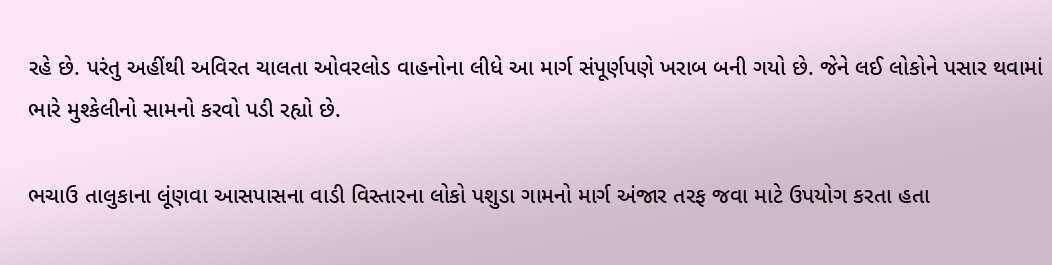રહે છે. પરંતુ અહીંથી અવિરત ચાલતા ઓવરલોડ વાહનોના લીધે આ માર્ગ સંપૂર્ણપણે ખરાબ બની ગયો છે. જેને લઈ લોકોને પસાર થવામાં ભારે મુશ્કેલીનો સામનો કરવો પડી રહ્યો છે.

ભચાઉ તાલુકાના લૂંણવા આસપાસના વાડી વિસ્તારના લોકો પશુડા ગામનો માર્ગ અંજાર તરફ જવા માટે ઉપયોગ કરતા હતા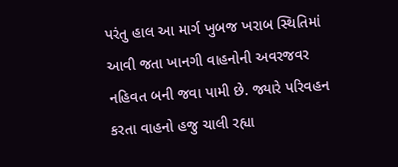પરંતુ હાલ આ માર્ગ ખુબજ ખરાબ સ્થિતિમાં આવી જતા ખાનગી વાહનોની અવરજવર નહિવત બની જવા પામી છે. જ્યારે પરિવહન કરતા વાહનો હજુ ચાલી રહ્યા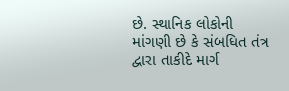છે. સ્થાનિક લોકોની માંગણી છે કે સંબધિત તંત્ર દ્વારા તાકીદે માર્ગ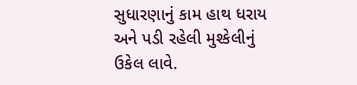સુધારણાનું કામ હાથ ધરાય અને પડી રહેલી મુશ્કેલીનું ઉકેલ લાવે.